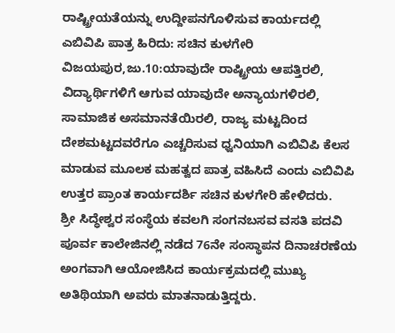ರಾಷ್ಟ್ರೀಯತೆಯನ್ನು ಉದ್ದೀಪನಗೊಳಿಸುವ ಕಾರ್ಯದಲ್ಲಿ ಎಬಿವಿಪಿ ಪಾತ್ರ ಹಿರಿದು: ಸಚಿನ ಕುಳಗೇರಿ
ವಿಜಯಪುರ,ಜು.10:ಯಾವುದೇ ರಾಷ್ಟ್ರೀಯ ಆಪತ್ತಿರಲಿ, ವಿದ್ಯಾರ್ಥಿಗಳಿಗೆ ಆಗುವ ಯಾವುದೇ ಅನ್ಯಾಯಗಳಿರಲಿ, ಸಾಮಾಜಿಕ ಅಸಮಾನತೆಯಿರಲಿ, ರಾಜ್ಯ ಮಟ್ಟದಿಂದ ದೇಶಮಟ್ಟದವರೆಗೂ ಎಚ್ಚರಿಸುವ ಧ್ವನಿಯಾಗಿ ಎಬಿವಿಪಿ ಕೆಲಸ ಮಾಡುವ ಮೂಲಕ ಮಹತ್ವದ ಪಾತ್ರ ವಹಿಸಿದೆ ಎಂದು ಎಬಿವಿಪಿ ಉತ್ತರ ಪ್ರಾಂತ ಕಾರ್ಯದರ್ಶಿ ಸಚಿನ ಕುಳಗೇರಿ ಹೇಳಿದರು.
ಶ್ರೀ ಸಿದ್ಧೇಶ್ವರ ಸಂಸ್ಥೆಯ ಕವಲಗಿ ಸಂಗನಬಸವ ವಸತಿ ಪದವಿ ಪೂರ್ವ ಕಾಲೇಜಿನಲ್ಲಿ ನಡೆದ 76ನೇ ಸಂಸ್ಥಾಪನ ದಿನಾಚರಣೆಯ ಅಂಗವಾಗಿ ಆಯೋಜಿಸಿದ ಕಾರ್ಯಕ್ರಮದಲ್ಲಿ ಮುಖ್ಯ ಅತಿಥಿಯಾಗಿ ಅವರು ಮಾತನಾಡುತ್ತಿದ್ದರು.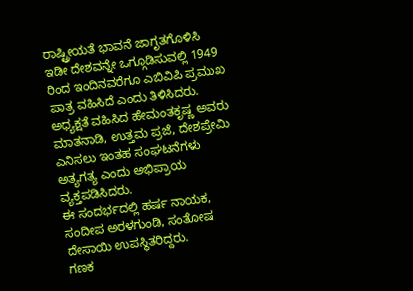ರಾಷ್ಟ್ರೀಯತೆ ಭಾವನೆ ಜಾಗೃತಗೊಳಿಸಿ ಇಡೀ ದೇಶವನ್ನೇ ಒಗ್ಗೂಡಿಸುವಲ್ಲಿ 1949 ರಿಂದ ಇಂದಿನವರೆಗೂ ಎಬಿವಿಪಿ ಪ್ರಮುಖ ಪಾತ್ರ ವಹಿಸಿದೆ ಎಂದು ತಿಳಿಸಿದರು.
ಅಧ್ಯಕ್ಷತೆ ವಹಿಸಿದ ಹೇಮಂತಕೃಷ್ಣ ಅವರು ಮಾತನಾಡಿ, ಉತ್ತಮ ಪ್ರಜೆ, ದೇಶಪ್ರೇಮಿ ಎನಿಸಲು ಇಂತಹ ಸಂಘಟನೆಗಳು ಅತ್ಯಗತ್ಯ ಎಂದು ಅಭಿಪ್ರಾಯ ವ್ಯಕ್ತಪಡಿಸಿದರು.
ಈ ಸಂದರ್ಭದಲ್ಲಿ ಹರ್ಷ ನಾಯಕ, ಸಂದೀಪ ಅರಳಗುಂಡಿ, ಸಂತೋಷ ದೇಸಾಯಿ ಉಪಸ್ಥಿತರಿದ್ದರು.
ಗಣಕ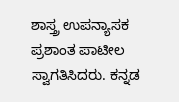ಶಾಸ್ತ್ರ ಉಪನ್ಯಾಸಕ ಪ್ರಶಾಂತ ಪಾಟೀಲ ಸ್ವಾಗತಿಸಿದರು. ಕನ್ನಡ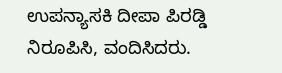ಉಪನ್ಯಾಸಕಿ ದೀಪಾ ಪಿರಡ್ಡಿ ನಿರೂಪಿಸಿ, ವಂದಿಸಿದರು.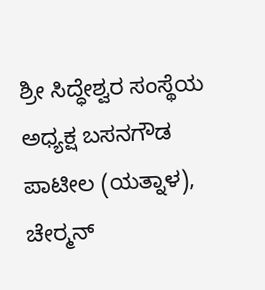ಶ್ರೀ ಸಿದ್ಧೇಶ್ವರ ಸಂಸ್ಥೆಯ ಅಧ್ಯಕ್ಷ ಬಸನಗೌಡ ಪಾಟೀಲ (ಯತ್ನಾಳ), ಚೇರ್‍ಮನ್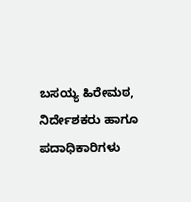ಬಸಯ್ಯ ಹಿರೇಮಠ, ನಿರ್ದೇಶಕರು ಹಾಗೂ ಪದಾಧಿಕಾರಿಗಳು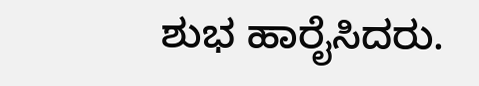ಶುಭ ಹಾರೈಸಿದರು.